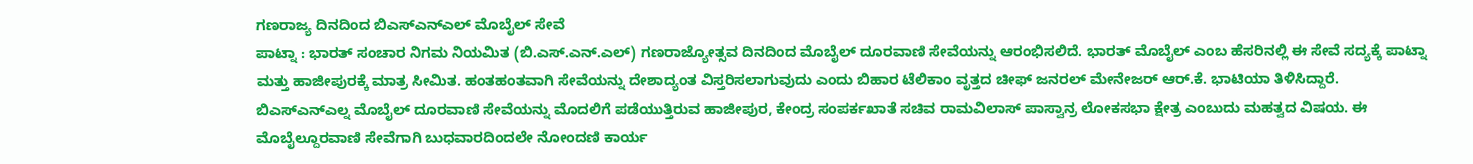ಗಣರಾಜ್ಯ ದಿನದಿಂದ ಬಿಎಸ್ಎನ್ಎಲ್ ಮೊಬೈಲ್ ಸೇವೆ
ಪಾಟ್ನಾ : ಭಾರತ್ ಸಂಚಾರ ನಿಗಮ ನಿಯಮಿತ (ಬಿ.ಎಸ್.ಎನ್.ಎಲ್) ಗಣರಾಜ್ಯೋತ್ಸವ ದಿನದಿಂದ ಮೊಬೈಲ್ ದೂರವಾಣಿ ಸೇವೆಯನ್ನು ಆರಂಭಿಸಲಿದೆ. ಭಾರತ್ ಮೊಬೈಲ್ ಎಂಬ ಹೆಸರಿನಲ್ಲಿ ಈ ಸೇವೆ ಸದ್ಯಕ್ಕೆ ಪಾಟ್ನಾ ಮತ್ತು ಹಾಜೀಪುರಕ್ಕೆ ಮಾತ್ರ ಸೀಮಿತ. ಹಂತಹಂತವಾಗಿ ಸೇವೆಯನ್ನು ದೇಶಾದ್ಯಂತ ವಿಸ್ತರಿಸಲಾಗುವುದು ಎಂದು ಬಿಹಾರ ಟೆಲಿಕಾಂ ವೃತ್ತದ ಚೀಫ್ ಜನರಲ್ ಮೇನೇಜರ್ ಆರ್.ಕೆ. ಭಾಟಿಯಾ ತಿಳಿಸಿದ್ದಾರೆ.
ಬಿಎಸ್ಎನ್ಎಲ್ನ ಮೊಬೈಲ್ ದೂರವಾಣಿ ಸೇವೆಯನ್ನು ಮೊದಲಿಗೆ ಪಡೆಯುತ್ತಿರುವ ಹಾಜೀಪುರ, ಕೇಂದ್ರ ಸಂಪರ್ಕಖಾತೆ ಸಚಿವ ರಾಮವಿಲಾಸ್ ಪಾಸ್ವಾನ್ರ ಲೋಕಸಭಾ ಕ್ಷೇತ್ರ ಎಂಬುದು ಮಹತ್ವದ ವಿಷಯ. ಈ ಮೊಬೈಲ್ದೂರವಾಣಿ ಸೇವೆಗಾಗಿ ಬುಧವಾರದಿಂದಲೇ ನೋಂದಣಿ ಕಾರ್ಯ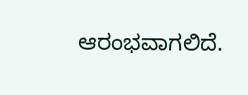ಆರಂಭವಾಗಲಿದೆ.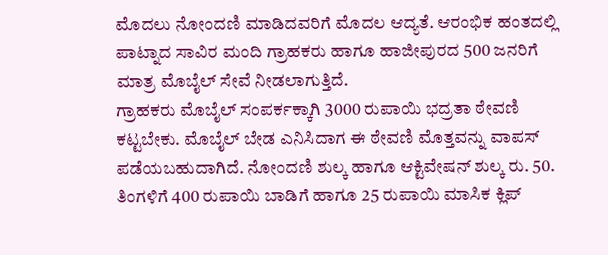ಮೊದಲು ನೋಂದಣಿ ಮಾಡಿದವರಿಗೆ ಮೊದಲ ಆದ್ಯತೆ. ಆರಂಭಿಕ ಹಂತದಲ್ಲಿ ಪಾಟ್ನಾದ ಸಾವಿರ ಮಂದಿ ಗ್ರಾಹಕರು ಹಾಗೂ ಹಾಜೀಪುರದ 500 ಜನರಿಗೆ ಮಾತ್ರ ಮೊಬೈಲ್ ಸೇವೆ ನೀಡಲಾಗುತ್ತಿದೆ.
ಗ್ರಾಹಕರು ಮೊಬೈಲ್ ಸಂಪರ್ಕಕ್ಕಾಗಿ 3000 ರುಪಾಯಿ ಭದ್ರತಾ ಠೇವಣಿ ಕಟ್ಟಬೇಕು. ಮೊಬೈಲ್ ಬೇಡ ಎನಿಸಿದಾಗ ಈ ಠೇವಣಿ ಮೊತ್ತವನ್ನು ವಾಪಸ್ ಪಡೆಯಬಹುದಾಗಿದೆ. ನೋಂದಣಿ ಶುಲ್ಕ ಹಾಗೂ ಆಕ್ಟಿವೇಷನ್ ಶುಲ್ಕ ರು. 50. ತಿಂಗಳಿಗೆ 400 ರುಪಾಯಿ ಬಾಡಿಗೆ ಹಾಗೂ 25 ರುಪಾಯಿ ಮಾಸಿಕ ಕ್ಲಿಪ್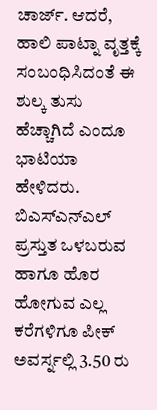ಚಾರ್ಜ್. ಆದರೆ, ಹಾಲಿ ಪಾಟ್ನಾ ವೃತ್ತಕ್ಕೆ ಸಂಬಂಧಿಸಿದಂತೆ ಈ ಶುಲ್ಕ ತುಸು ಹೆಚ್ಚಾಗಿದೆ ಎಂದೂ ಭಾಟಿಯಾ ಹೇಳಿದರು.
ಬಿಎಸ್ಎನ್ಎಲ್ ಪ್ರಸ್ತುತ ಒಳಬರುವ ಹಾಗೂ ಹೊರ ಹೋಗುವ ಎಲ್ಲ ಕರೆಗಳಿಗೂ ಪೀಕ್ ಅವರ್ಸ್ನಲ್ಲಿ 3.50 ರು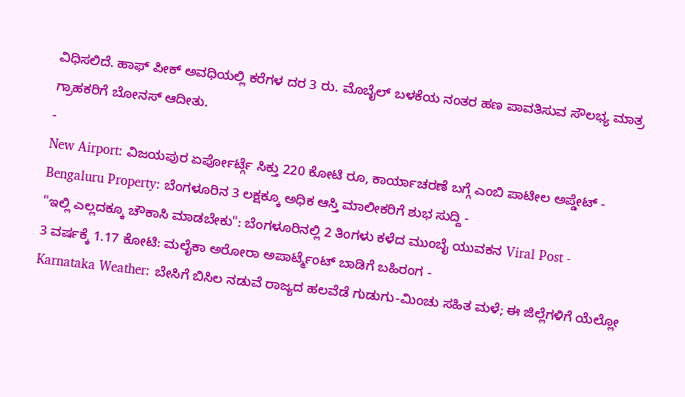ವಿಧಿಸಲಿದೆ. ಹಾಫ್ ಪೀಕ್ ಅವಧಿಯಲ್ಲಿ ಕರೆಗಳ ದರ 3 ರು. ಮೊಬೈಲ್ ಬಳಕೆಯ ನಂತರ ಹಣ ಪಾವತಿಸುವ ಸೌಲಭ್ಯ ಮಾತ್ರ ಗ್ರಾಹಕರಿಗೆ ಬೋನಸ್ ಆದೀತು.
-
New Airport: ವಿಜಯಪುರ ಏರ್ಪೋರ್ಟ್ಗೆ ಸಿಕ್ತು 220 ಕೋಟಿ ರೂ, ಕಾರ್ಯಾಚರಣೆ ಬಗ್ಗೆ ಎಂಬಿ ಪಾಟೀಲ ಅಪ್ಡೇಟ್ -
Bengaluru Property: ಬೆಂಗಳೂರಿನ 3 ಲಕ್ಷಕ್ಕೂ ಅಧಿಕ ಆಸ್ತಿ ಮಾಲೀಕರಿಗೆ ಶುಭ ಸುದ್ದಿ -
"ಇಲ್ಲಿ ಎಲ್ಲದಕ್ಕೂ ಚೌಕಾಸಿ ಮಾಡಬೇಕು": ಬೆಂಗಳೂರಿನಲ್ಲಿ 2 ತಿಂಗಳು ಕಳೆದ ಮುಂಬೈ ಯುವಕನ Viral Post -
3 ವರ್ಷಕ್ಕೆ 1.17 ಕೋಟಿ: ಮಲೈಕಾ ಅರೋರಾ ಅಪಾರ್ಟ್ಮೆಂಟ್ ಬಾಡಿಗೆ ಬಹಿರಂಗ -
Karnataka Weather: ಬೇಸಿಗೆ ಬಿಸಿಲ ನಡುವೆ ರಾಜ್ಯದ ಹಲವೆಡೆ ಗುಡುಗು-ಮಿಂಚು ಸಹಿತ ಮಳೆ; ಈ ಜಿಲ್ಲೆಗಳಿಗೆ ಯೆಲ್ಲೋ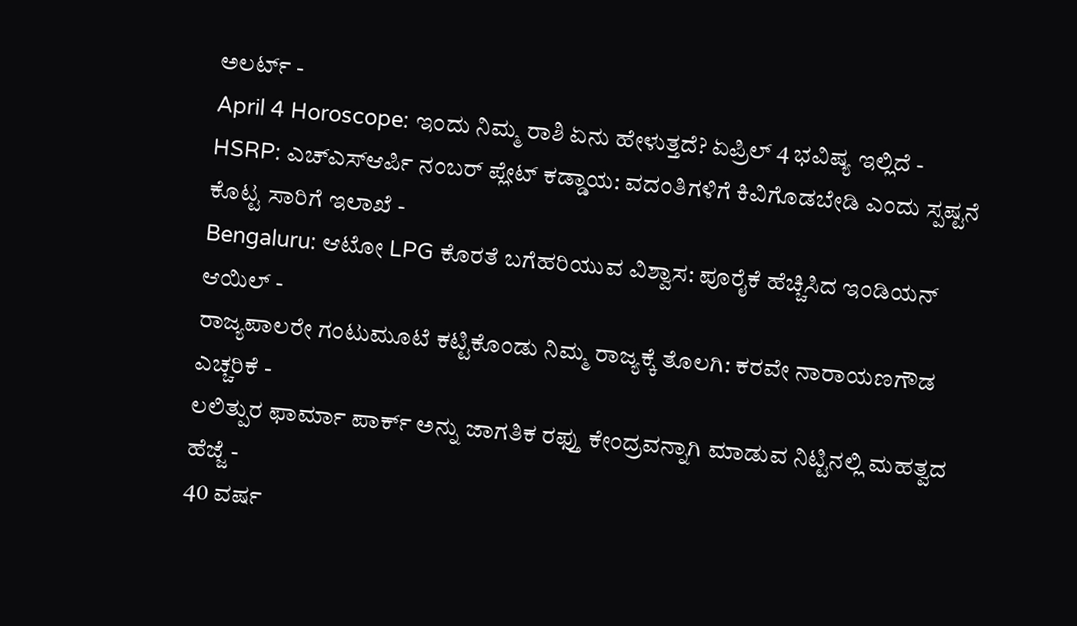ಅಲರ್ಟ್ -
April 4 Horoscope: ಇಂದು ನಿಮ್ಮ ರಾಶಿ ಏನು ಹೇಳುತ್ತದೆ? ಏಪ್ರಿಲ್ 4 ಭವಿಷ್ಯ ಇಲ್ಲಿದೆ -
HSRP: ಎಚ್ಎಸ್ಆರ್ಪಿ ನಂಬರ್ ಪ್ಲೇಟ್ ಕಡ್ಡಾಯ: ವದಂತಿಗಳಿಗೆ ಕಿವಿಗೊಡಬೇಡಿ ಎಂದು ಸ್ಪಷ್ಟನೆ ಕೊಟ್ಟ ಸಾರಿಗೆ ಇಲಾಖೆ -
Bengaluru: ಆಟೋ LPG ಕೊರತೆ ಬಗೆಹರಿಯುವ ವಿಶ್ವಾಸ: ಪೂರೈಕೆ ಹೆಚ್ಚಿಸಿದ ಇಂಡಿಯನ್ ಆಯಿಲ್ -
ರಾಜ್ಯಪಾಲರೇ ಗಂಟುಮೂಟೆ ಕಟ್ಟಿಕೊಂಡು ನಿಮ್ಮ ರಾಜ್ಯಕ್ಕೆ ತೊಲಗಿ: ಕರವೇ ನಾರಾಯಣಗೌಡ ಎಚ್ಚರಿಕೆ -
ಲಲಿತ್ಪುರ ಫಾರ್ಮಾ ಪಾರ್ಕ್ ಅನ್ನು ಜಾಗತಿಕ ರಫ್ತು ಕೇಂದ್ರವನ್ನಾಗಿ ಮಾಡುವ ನಿಟ್ಟಿನಲ್ಲಿ ಮಹತ್ವದ ಹೆಜ್ಜೆ -
40 ವರ್ಷ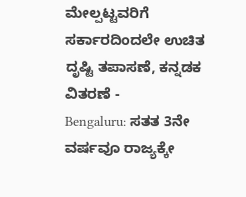ಮೇಲ್ಪಟ್ಟವರಿಗೆ ಸರ್ಕಾರದಿಂದಲೇ ಉಚಿತ ದೃಷ್ಟಿ ತಪಾಸಣೆ, ಕನ್ನಡಕ ವಿತರಣೆ -
Bengaluru: ಸತತ 3ನೇ ವರ್ಷವೂ ರಾಜ್ಯಕ್ಕೇ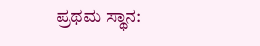ಪ್ರಥಮ ಸ್ಥಾನ: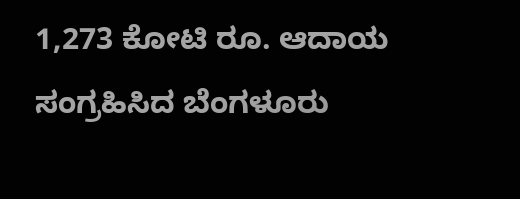1,273 ಕೋಟಿ ರೂ. ಆದಾಯ ಸಂಗ್ರಹಿಸಿದ ಬೆಂಗಳೂರು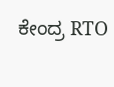ಕೇಂದ್ರ RTO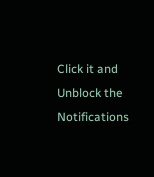Click it and Unblock the Notifications